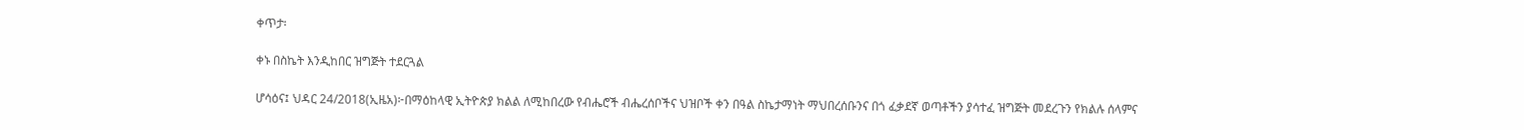ቀጥታ፡

ቀኑ በስኬት እንዲከበር ዝግጅት ተደርጓል

ሆሳዕና፤ ህዳር 24/2018(ኢዜአ)፦በማዕከላዊ ኢትዮጵያ ክልል ለሚከበረው የብሔሮች ብሔረሰቦችና ህዝቦች ቀን በዓል ስኬታማነት ማህበረሰቡንና በጎ ፈቃደኛ ወጣቶችን ያሳተፈ ዝግጅት መደረጉን የክልሉ ሰላምና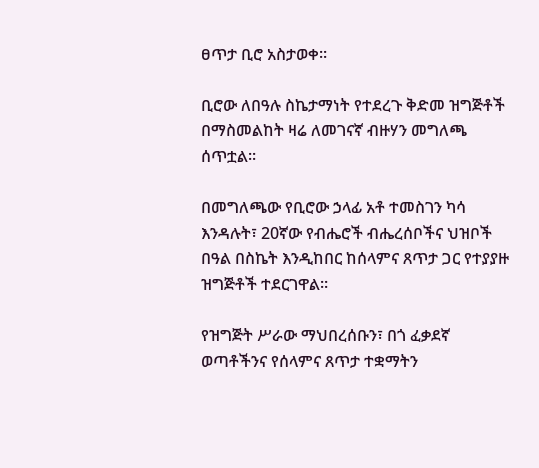ፀጥታ ቢሮ አስታወቀ፡፡

ቢሮው ለበዓሉ ስኬታማነት የተደረጉ ቅድመ ዝግጅቶች በማስመልከት ዛሬ ለመገናኛ ብዙሃን መግለጫ ሰጥቷል፡፡

በመግለጫው የቢሮው ኃላፊ አቶ ተመስገን ካሳ እንዳሉት፣ 20ኛው የብሔሮች ብሔረሰቦችና ህዝቦች በዓል በስኬት እንዲከበር ከሰላምና ጸጥታ ጋር የተያያዙ ዝግጅቶች ተደርገዋል።

የዝግጅት ሥራው ማህበረሰቡን፣ በጎ ፈቃደኛ ወጣቶችንና የሰላምና ጸጥታ ተቋማትን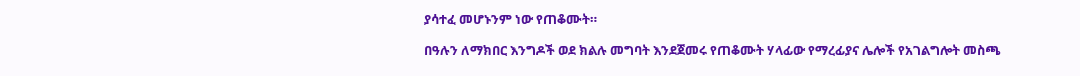ያሳተፈ መሆኑንም ነው የጠቆሙት።

በዓሉን ለማክበር እንግዶች ወደ ክልሉ መግባት እንደጀመሩ የጠቆሙት ሃላፊው የማረፊያና ሌሎች የአገልግሎት መስጫ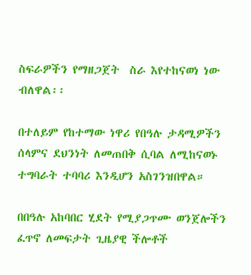ስፍራዎችን የማዘጋጀት  ስራ እየተከናወነ ነው ብለዋል፡፡

በተለይም የከተማው ነዋሪ የበዓሉ ታዳሚዎችን ሰላምና ደህንነት ለመጠበቅ ሲባል ለሚከናወኑ ተግባራት ተባባሪ እንዲሆን አስገንዝበዋል።

በበዓሉ አከባበር ሂደት የሚያጋጥሙ ወንጀሎችን ፈጥኖ ለመፍታት ጊዜያዊ ችሎቶች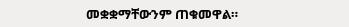መቋቋማቸውንም ጠቁመዋል።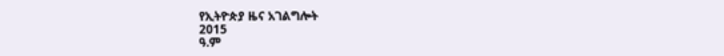የኢትዮጵያ ዜና አገልግሎት
2015
ዓ.ም